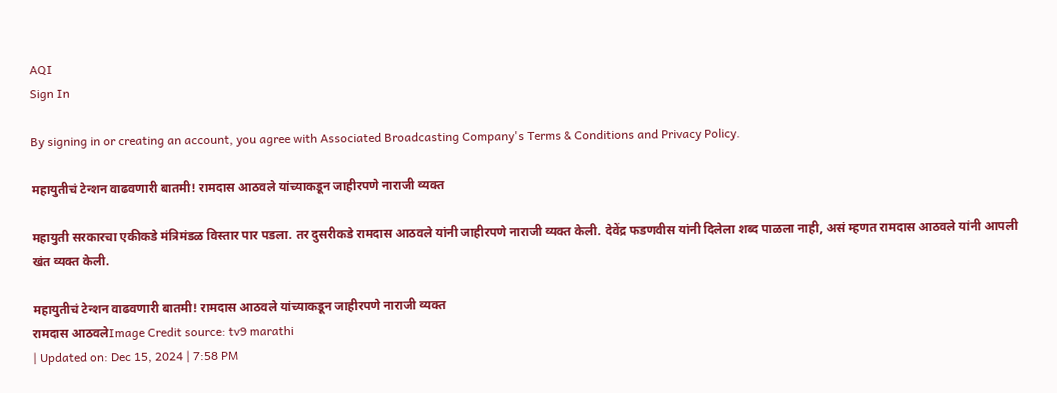AQI
Sign In

By signing in or creating an account, you agree with Associated Broadcasting Company's Terms & Conditions and Privacy Policy.

महायुतीचं टेन्शन वाढवणारी बातमी! रामदास आठवले यांच्याकडून जाहीरपणे नाराजी व्यक्त

महायुती सरकारचा एकीकडे मंत्रिमंडळ विस्तार पार पडला. तर दुसरीकडे रामदास आठवले यांनी जाहीरपणे नाराजी व्यक्त केली. देवेंद्र फडणवीस यांनी दिलेला शब्द पाळला नाही, असं म्हणत रामदास आठवले यांनी आपली खंत व्यक्त केली.

महायुतीचं टेन्शन वाढवणारी बातमी! रामदास आठवले यांच्याकडून जाहीरपणे नाराजी व्यक्त
रामदास आठवलेImage Credit source: tv9 marathi
| Updated on: Dec 15, 2024 | 7:58 PM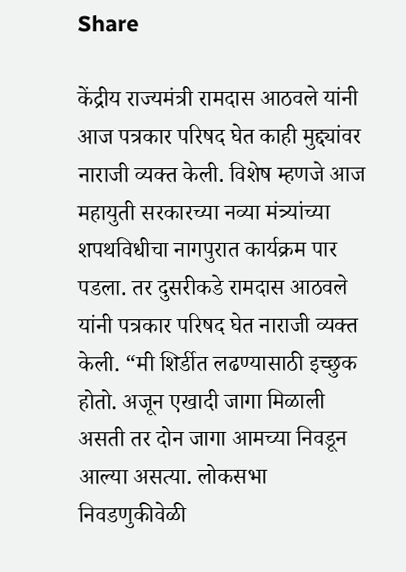Share

केंद्रीय राज्यमंत्री रामदास आठवले यांनी आज पत्रकार परिषद घेत काही मुद्द्यांवर नाराजी व्यक्त केली. विशेष म्हणजे आज महायुती सरकारच्या नव्या मंत्र्यांच्या शपथविधीचा नागपुरात कार्यक्रम पार पडला. तर दुसरीकडे रामदास आठवले यांनी पत्रकार परिषद घेत नाराजी व्यक्त केली. “मी शिर्डीत लढण्यासाठी इच्छुक होतो. अजून एखादी जागा मिळाली असती तर दोन जागा आमच्या निवडून आल्या असत्या. लोकसभा निवडणुकीवेळी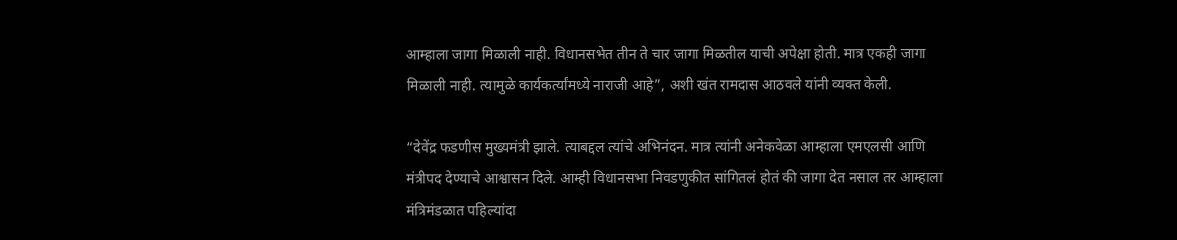आम्हाला जागा मिळाली नाही. विधानसभेत तीन ते चार जागा मिळतील याची अपेक्षा होती. मात्र एकही जागा मिळाली नाही. त्यामुळे कार्यकर्त्यांमध्ये नाराजी आहे”, अशी खंत रामदास आठवले यांनी व्यक्त केली.

“देवेंद्र फडणीस मुख्यमंत्री झाले. त्याबद्दल त्यांचे अभिनंदन. मात्र त्यांनी अनेकवेळा आम्हाला एमएलसी आणि मंत्रीपद देण्याचे आश्वासन दिले. आम्ही विधानसभा निवडणुकीत सांगितलं होतं की जागा देत नसाल तर आम्हाला मंत्रिमंडळात पहिल्यांदा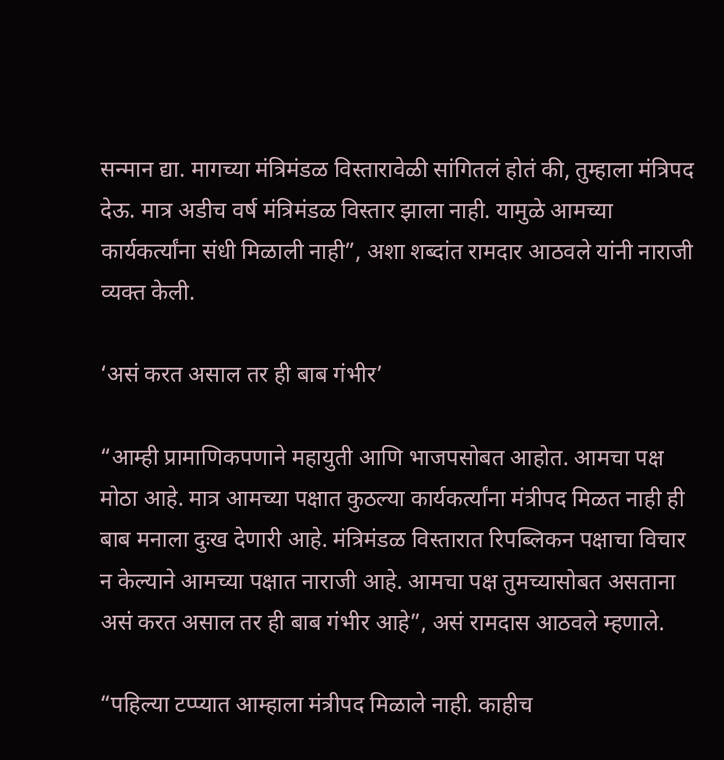सन्मान द्या. मागच्या मंत्रिमंडळ विस्तारावेळी सांगितलं होतं की, तुम्हाला मंत्रिपद देऊ. मात्र अडीच वर्ष मंत्रिमंडळ विस्तार झाला नाही. यामुळे आमच्या कार्यकर्त्यांना संधी मिळाली नाही”, अशा शब्दांत रामदार आठवले यांनी नाराजी व्यक्त केली.

‘असं करत असाल तर ही बाब गंभीर’

“आम्ही प्रामाणिकपणाने महायुती आणि भाजपसोबत आहोत. आमचा पक्ष मोठा आहे. मात्र आमच्या पक्षात कुठल्या कार्यकर्त्यांना मंत्रीपद मिळत नाही ही बाब मनाला दुःख देणारी आहे. मंत्रिमंडळ विस्तारात रिपब्लिकन पक्षाचा विचार न केल्याने आमच्या पक्षात नाराजी आहे. आमचा पक्ष तुमच्यासोबत असताना असं करत असाल तर ही बाब गंभीर आहे”, असं रामदास आठवले म्हणाले.

“पहिल्या टप्प्यात आम्हाला मंत्रीपद मिळाले नाही. काहीच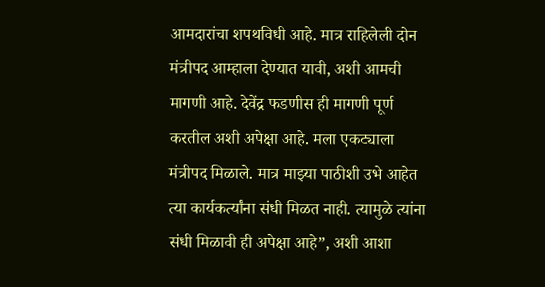आमदारांचा शपथविधी आहे. मात्र राहिलेली दोन मंत्रीपद आम्हाला देण्यात यावी, अशी आमची मागणी आहे. देवेंद्र फडणीस ही मागणी पूर्ण करतील अशी अपेक्षा आहे. मला एकट्याला मंत्रीपद मिळाले. मात्र माझ्या पाठीशी उभे आहेत त्या कार्यकर्त्यांना संधी मिळत नाही. त्यामुळे त्यांना संधी मिळावी ही अपेक्षा आहे”, अशी आशा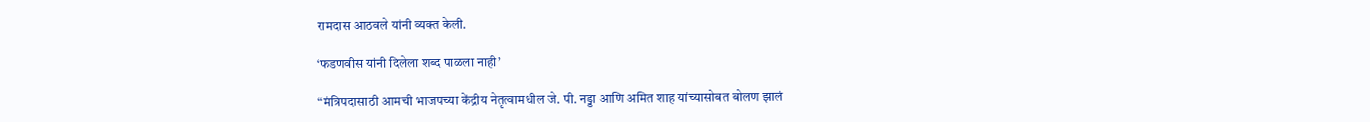रामदास आठवले यांनी व्यक्त केली.

‘फडणवीस यांनी दिलेला शब्द पाळला नाही’

“मंत्रिपदासाठी आमची भाजपच्या केंद्रीय नेतृत्वामधील जे. पी. नड्डा आणि अमित शाह यांच्यासोबत बोलण झालं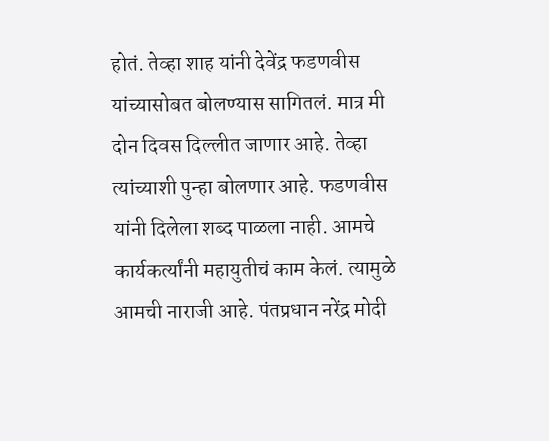होतं. तेव्हा शाह यांनी देवेंद्र फडणवीस यांच्यासोबत बोलण्यास सागितलं. मात्र मी दोन दिवस दिल्लीत जाणार आहे. तेव्हा त्यांच्याशी पुन्हा बोलणार आहे. फडणवीस यांनी दिलेला शब्द पाळला नाही. आमचे कार्यकर्त्यांनी महायुतीचं काम केलं. त्यामुळे आमची नाराजी आहे. पंतप्रधान नरेंद्र मोदी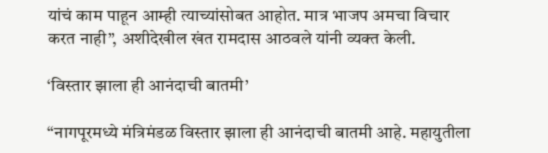यांचं काम पाहून आम्ही त्याच्यांसोबत आहोत. मात्र भाजप अमचा विचार करत नाही”, अशीदेखील खंत रामदास आठवले यांनी व्यक्त केली.

‘विस्तार झाला ही आनंदाची बातमी’

“नागपूरमध्ये मंत्रिमंडळ विस्तार झाला ही आनंदाची बातमी आहे. महायुतीला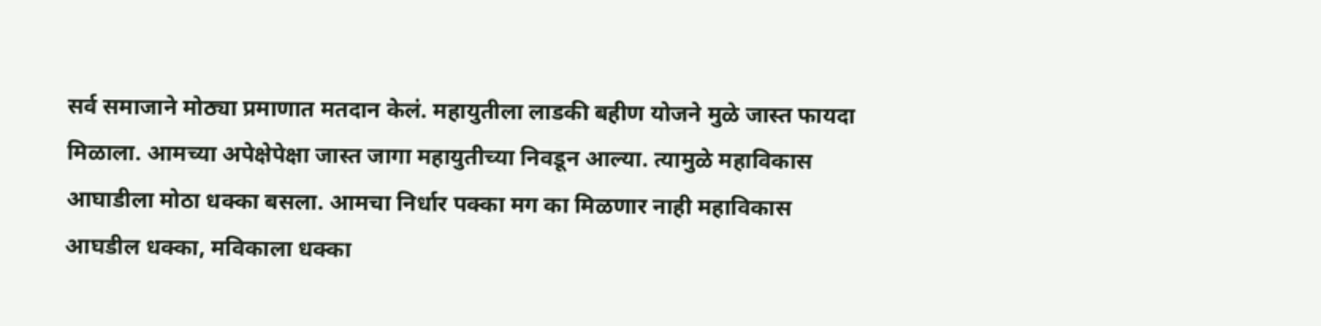सर्व समाजाने मोठ्या प्रमाणात मतदान केलं. महायुतीला लाडकी बहीण योजने मुळे जास्त फायदा मिळाला. आमच्या अपेक्षेपेक्षा जास्त जागा महायुतीच्या निवडून आल्या. त्यामुळे महाविकास आघाडीला मोठा धक्का बसला. आमचा निर्धार पक्का मग का मिळणार नाही महाविकास आघडील धक्का, मविकाला धक्का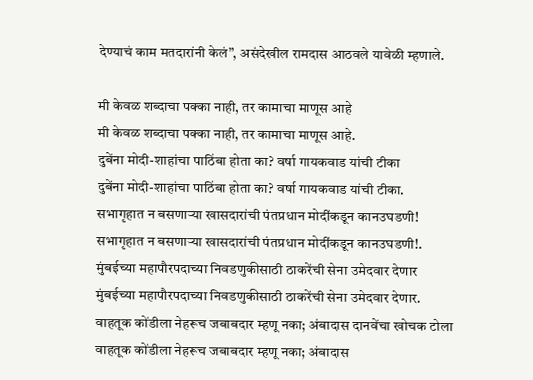देण्याचं काम मतदारांनी केलं”, असंदेखील रामदास आठवले यावेळी म्हणाले.

मी केवळ शब्दाचा पक्का नाही, तर कामाचा माणूस आहे
मी केवळ शब्दाचा पक्का नाही, तर कामाचा माणूस आहे.
दुबेंना मोदी-शाहांचा पाठिंबा होता का? वर्षा गायकवाड यांची टीका
दुबेंना मोदी-शाहांचा पाठिंबा होता का? वर्षा गायकवाड यांची टीका.
सभागृहात न बसणाऱ्या खासदारांची पंतप्रधान मोदींकडून कानउघडणी!
सभागृहात न बसणाऱ्या खासदारांची पंतप्रधान मोदींकडून कानउघडणी!.
मुंबईच्या महापौरपदाच्या निवडणुकीसाठी ठाकरेंची सेना उमेदवार देणार
मुंबईच्या महापौरपदाच्या निवडणुकीसाठी ठाकरेंची सेना उमेदवार देणार.
वाहतूक कोंडीला नेहरूच जबाबदार म्हणू नका; अंबादास दानवेंचा खोचक टोला
वाहतूक कोंडीला नेहरूच जबाबदार म्हणू नका; अंबादास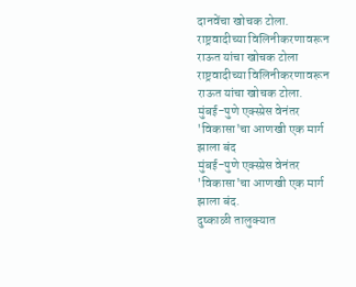दानवेंचा खोचक टोला.
राष्ट्रवादीच्या विलिनीकरणावरून राऊत यांचा खोचक टोला
राष्ट्रवादीच्या विलिनीकरणावरून राऊत यांचा खोचक टोला.
मुंबई-पुणे एक्स्प्रेस वेनंतर 'विकासा'चा आणखी एक मार्ग झाला बंद
मुंबई-पुणे एक्स्प्रेस वेनंतर 'विकासा'चा आणखी एक मार्ग झाला बंद.
दुष्काळी तालुक्यात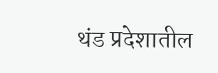थंड प्रदेशातील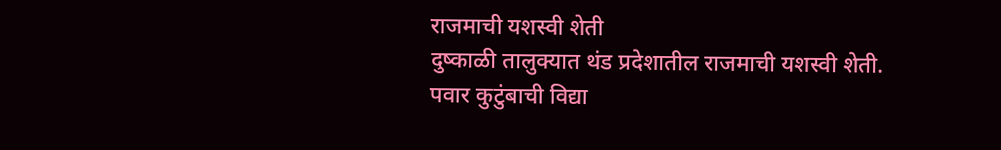राजमाची यशस्वी शेती
दुष्काळी तालुक्यात थंड प्रदेशातील राजमाची यशस्वी शेती.
पवार कुटुंबाची विद्या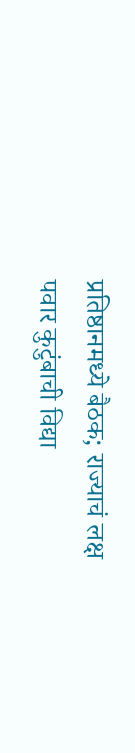प्रतिष्ठानमध्ये बैठक; राज्याचं लक्ष
पवार कुटुंबाची विद्या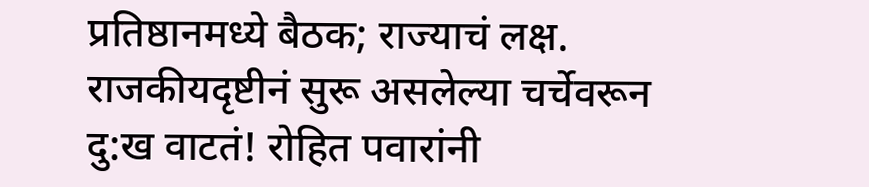प्रतिष्ठानमध्ये बैठक; राज्याचं लक्ष.
राजकीयदृष्टीनं सुरू असलेल्या चर्चेवरून दु:ख वाटतं! रोहित पवारांनी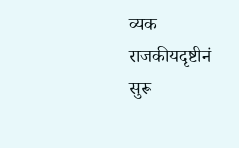व्यक
राजकीयदृष्टीनं सुरू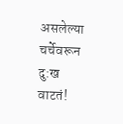असलेल्या चर्चेवरून दु:ख वाटतं!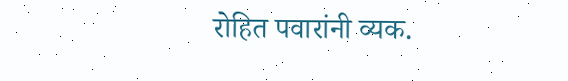रोहित पवारांनी व्यक.